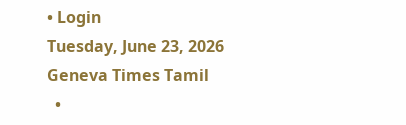• Login
Tuesday, June 23, 2026
Geneva Times Tamil
  •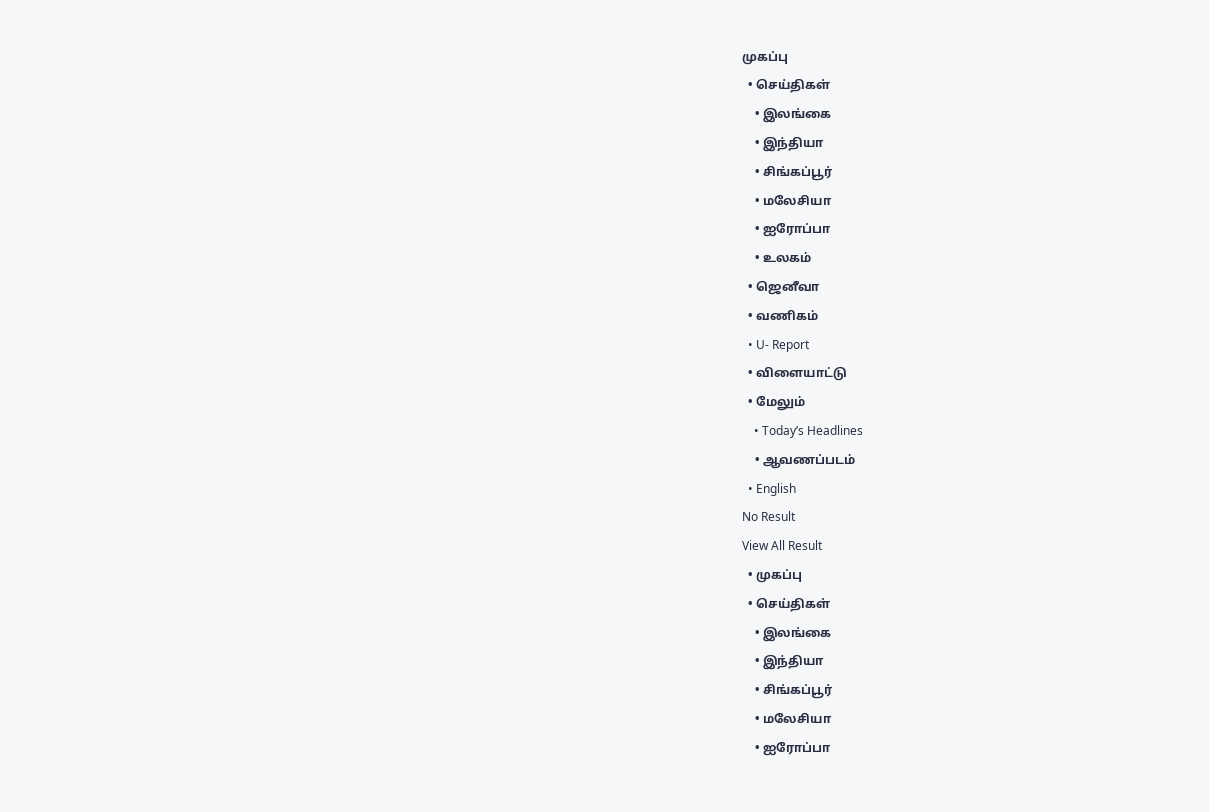முகப்பு
  • செய்திகள்
    • இலங்கை
    • இந்தியா
    • சிங்கப்பூர்
    • மலேசியா
    • ஐரோப்பா
    • உலகம்
  • ஜெனீவா
  • வணிகம்
  • U- Report
  • விளையாட்டு
  • மேலும்
    • Today’s Headlines
    • ஆவணப்படம்
  • English
No Result
View All Result
  • முகப்பு
  • செய்திகள்
    • இலங்கை
    • இந்தியா
    • சிங்கப்பூர்
    • மலேசியா
    • ஐரோப்பா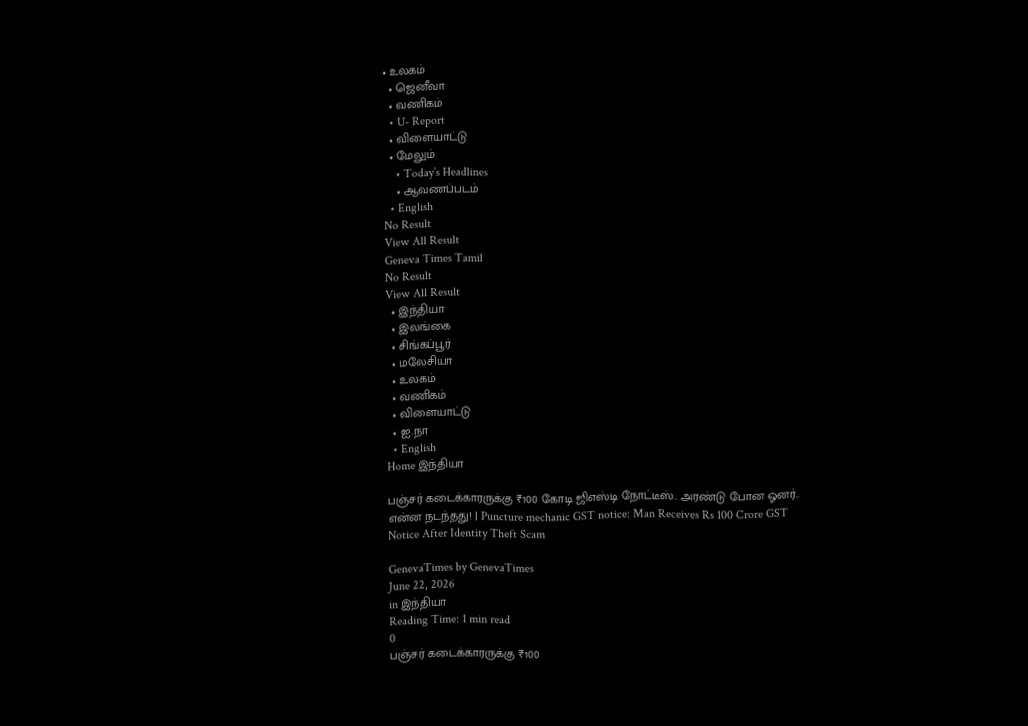• உலகம்
  • ஜெனீவா
  • வணிகம்
  • U- Report
  • விளையாட்டு
  • மேலும்
    • Today’s Headlines
    • ஆவணப்படம்
  • English
No Result
View All Result
Geneva Times Tamil
No Result
View All Result
  • இந்தியா
  • இலங்கை
  • சிங்கப்பூர்
  • மலேசியா
  • உலகம்
  • வணிகம்
  • விளையாட்டு
  • ஐ.நா
  • English
Home இந்தியா

பஞ்சர் கடைக்காரருக்கு ₹100 கோடி ஜிஎஸ்டி நோட்டீஸ்.. அரண்டு போன ஓனர்.. என்ன நடந்தது! | Puncture mechanic GST notice: Man Receives Rs 100 Crore GST Notice After Identity Theft Scam

GenevaTimes by GenevaTimes
June 22, 2026
in இந்தியா
Reading Time: 1 min read
0
பஞ்சர் கடைக்காரருக்கு ₹100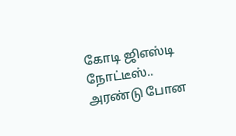கோடி ஜிஎஸ்டி நோட்டீஸ்.. அரண்டு போன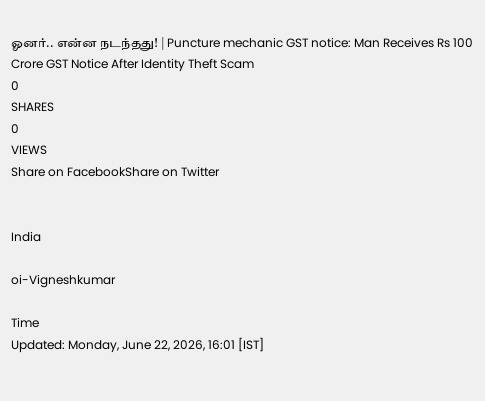ஓனர்.. என்ன நடந்தது! | Puncture mechanic GST notice: Man Receives Rs 100 Crore GST Notice After Identity Theft Scam
0
SHARES
0
VIEWS
Share on FacebookShare on Twitter


India

oi-Vigneshkumar

Time
Updated: Monday, June 22, 2026, 16:01 [IST]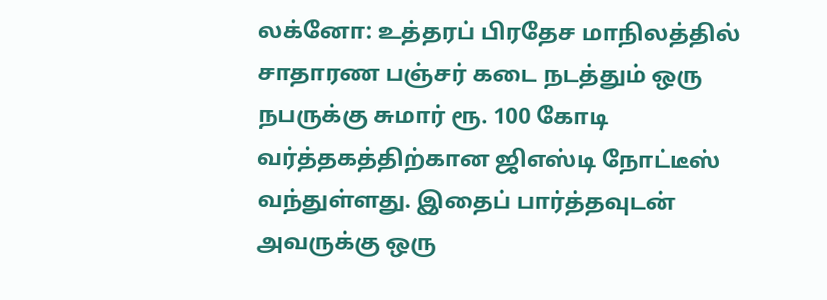லக்னோ: உத்தரப் பிரதேச மாநிலத்தில் சாதாரண பஞ்சர் கடை நடத்தும் ஒரு நபருக்கு சுமார் ரூ. 100 கோடி வர்த்தகத்திற்கான ஜிஎஸ்டி நோட்டீஸ் வந்துள்ளது. இதைப் பார்த்தவுடன் அவருக்கு ஒரு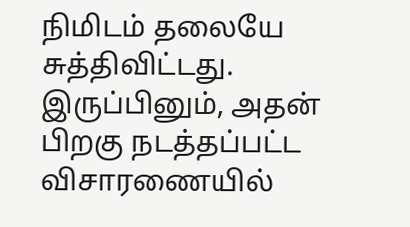நிமிடம் தலையே சுத்திவிட்டது. இருப்பினும், அதன் பிறகு நடத்தப்பட்ட விசாரணையில்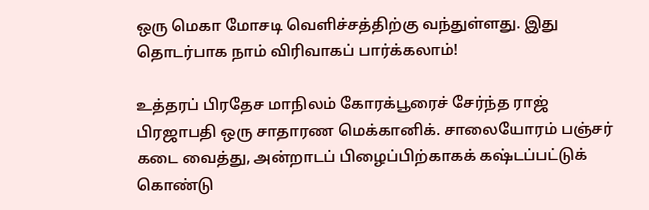ஒரு மெகா மோசடி வெளிச்சத்திற்கு வந்துள்ளது. இது தொடர்பாக நாம் விரிவாகப் பார்க்கலாம்!

உத்தரப் பிரதேச மாநிலம் கோரக்பூரைச் சேர்ந்த ராஜ் பிரஜாபதி ஒரு சாதாரண மெக்கானிக். சாலையோரம் பஞ்சர் கடை வைத்து, அன்றாடப் பிழைப்பிற்காகக் கஷ்டப்பட்டுக் கொண்டு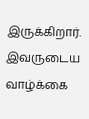இருக்கிறார். இவருடைய வாழ்க்கை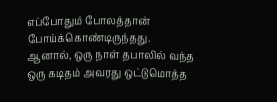எப்போதும் போலத்தான் போய்க்கொண்டிருந்தது. ஆனால், ஒரு நாள் தபாலில் வந்த ஒரு கடிதம் அவரது ஒட்டுமொத்த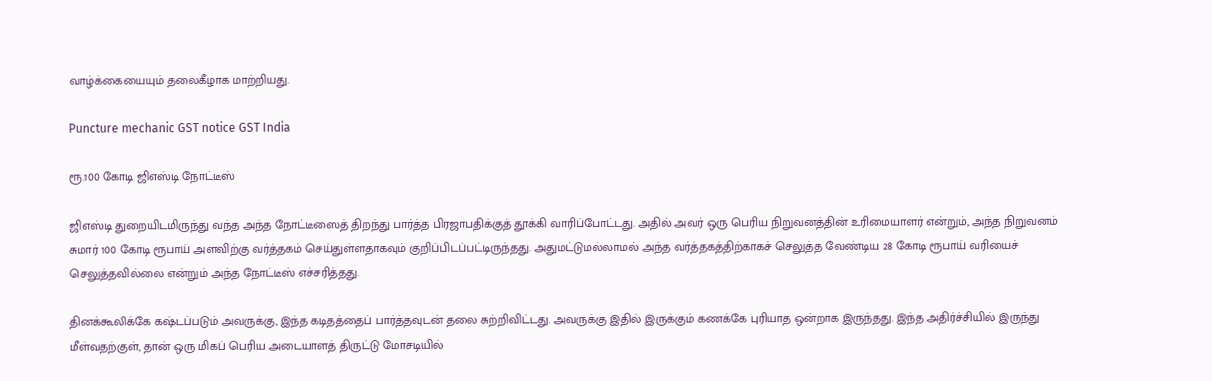வாழ்க்கையையும் தலைகீழாக மாற்றியது.

Puncture mechanic GST notice GST India

ரூ.100 கோடி ஜிஎஸ்டி நோட்டீஸ்

ஜிஎஸ்டி துறையிடமிருந்து வந்த அந்த நோட்டீஸைத் திறந்து பார்த்த பிரஜாபதிக்குத் தூக்கி வாரிப்போட்டது. அதில் அவர் ஒரு பெரிய நிறுவனத்தின் உரிமையாளர் என்றும், அந்த நிறுவனம் சுமார் 100 கோடி ரூபாய் அளவிற்கு வர்த்தகம் செய்துள்ளதாகவும் குறிப்பிடப்பட்டிருந்தது. அதுமட்டுமல்லாமல் அந்த வர்த்தகத்திற்காகச் செலுத்த வேண்டிய 28 கோடி ரூபாய் வரியைச் செலுத்தவில்லை என்றும் அந்த நோட்டீஸ் எச்சரித்தது.

தினக்கூலிக்கே கஷ்டப்படும் அவருக்கு, இந்த கடிதத்தைப் பார்த்தவுடன் தலை சுற்றிவிட்டது. அவருக்கு இதில் இருக்கும் கணக்கே புரியாத ஒன்றாக இருந்தது. இந்த அதிர்ச்சியில் இருந்து மீள்வதற்குள், தான் ஒரு மிகப் பெரிய அடையாளத் திருட்டு மோசடியில்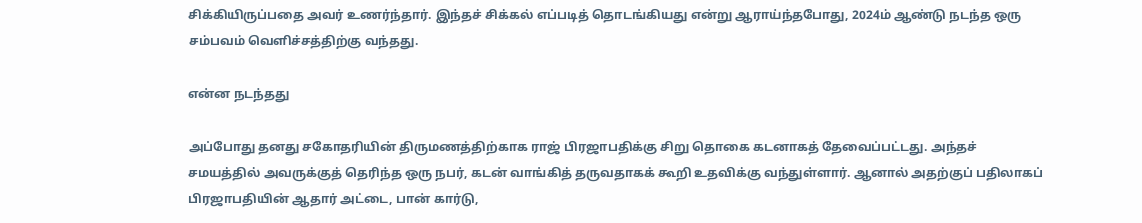சிக்கியிருப்பதை அவர் உணர்ந்தார். இந்தச் சிக்கல் எப்படித் தொடங்கியது என்று ஆராய்ந்தபோது, 2024ம் ஆண்டு நடந்த ஒரு சம்பவம் வெளிச்சத்திற்கு வந்தது.

என்ன நடந்தது

அப்போது தனது சகோதரியின் திருமணத்திற்காக ராஜ் பிரஜாபதிக்கு சிறு தொகை கடனாகத் தேவைப்பட்டது. அந்தச் சமயத்தில் அவருக்குத் தெரிந்த ஒரு நபர், கடன் வாங்கித் தருவதாகக் கூறி உதவிக்கு வந்துள்ளார். ஆனால் அதற்குப் பதிலாகப் பிரஜாபதியின் ஆதார் அட்டை, பான் கார்டு,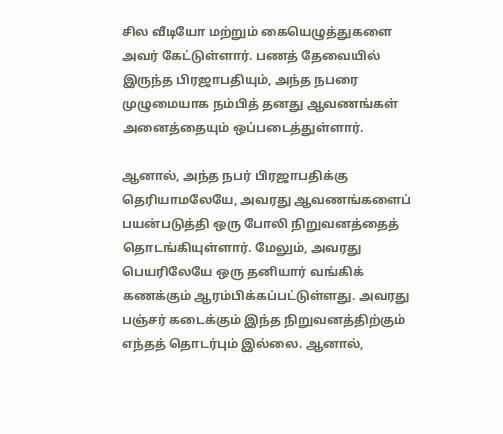சில வீடியோ மற்றும் கையெழுத்துகளை அவர் கேட்டுள்ளார். பணத் தேவையில் இருந்த பிரஜாபதியும், அந்த நபரை முழுமையாக நம்பித் தனது ஆவணங்கள் அனைத்தையும் ஒப்படைத்துள்ளார்.

ஆனால், அந்த நபர் பிரஜாபதிக்கு தெரியாமலேயே, அவரது ஆவணங்களைப் பயன்படுத்தி ஒரு போலி நிறுவனத்தைத் தொடங்கியுள்ளார். மேலும், அவரது பெயரிலேயே ஒரு தனியார் வங்கிக் கணக்கும் ஆரம்பிக்கப்பட்டுள்ளது. அவரது பஞ்சர் கடைக்கும் இந்த நிறுவனத்திற்கும் எந்தத் தொடர்பும் இல்லை. ஆனால்,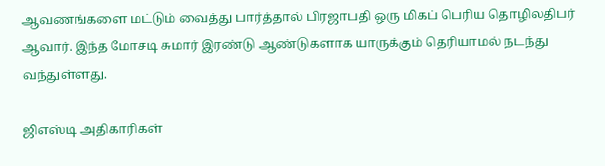ஆவணங்களை மட்டும் வைத்து பார்த்தால் பிரஜாபதி ஒரு மிகப் பெரிய தொழிலதிபர் ஆவார். இந்த மோசடி சுமார் இரண்டு ஆண்டுகளாக யாருக்கும் தெரியாமல் நடந்து வந்துள்ளது.

ஜிஎஸ்டி அதிகாரிகள்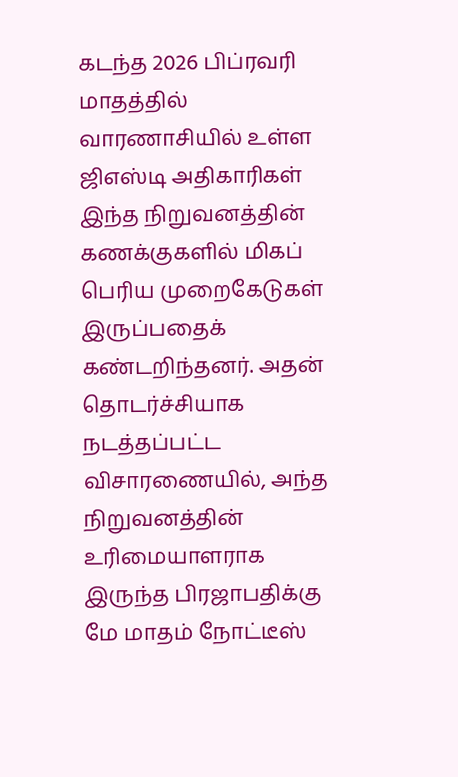கடந்த 2026 பிப்ரவரி மாதத்தில் வாரணாசியில் உள்ள ஜிஎஸ்டி அதிகாரிகள் இந்த நிறுவனத்தின் கணக்குகளில் மிகப் பெரிய முறைகேடுகள் இருப்பதைக் கண்டறிந்தனர். அதன் தொடர்ச்சியாக நடத்தப்பட்ட விசாரணையில், அந்த நிறுவனத்தின் உரிமையாளராக இருந்த பிரஜாபதிக்கு மே மாதம் நோட்டீஸ்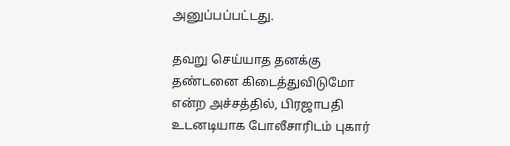அனுப்பப்பட்டது.

தவறு செய்யாத தனக்கு தண்டனை கிடைத்துவிடுமோ என்ற அச்சத்தில், பிரஜாபதி உடனடியாக போலீசாரிடம் புகார்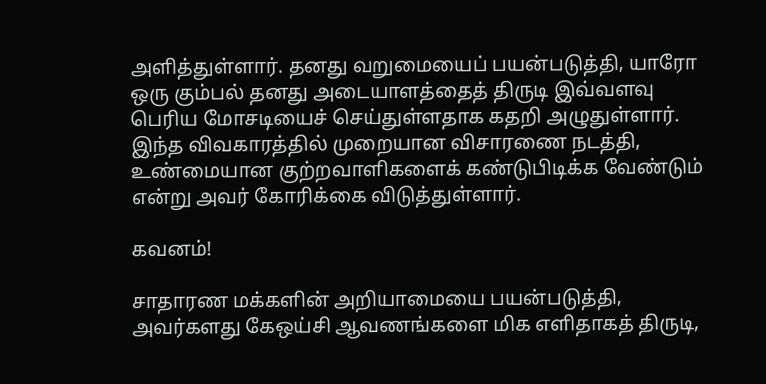அளித்துள்ளார். தனது வறுமையைப் பயன்படுத்தி, யாரோ ஒரு கும்பல் தனது அடையாளத்தைத் திருடி இவ்வளவு பெரிய மோசடியைச் செய்துள்ளதாக கதறி அழுதுள்ளார். இந்த விவகாரத்தில் முறையான விசாரணை நடத்தி, உண்மையான குற்றவாளிகளைக் கண்டுபிடிக்க வேண்டும் என்று அவர் கோரிக்கை விடுத்துள்ளார்.

கவனம்!

சாதாரண மக்களின் அறியாமையை பயன்படுத்தி, அவர்களது கேஒய்சி ஆவணங்களை மிக எளிதாகத் திருடி,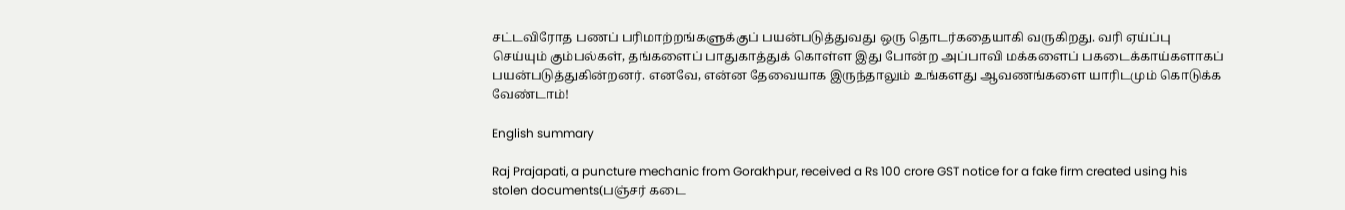சட்டவிரோத பணப் பரிமாற்றங்களுக்குப் பயன்படுத்துவது ஒரு தொடர்கதையாகி வருகிறது. வரி ஏய்ப்பு செய்யும் கும்பல்கள், தங்களைப் பாதுகாத்துக் கொள்ள இது போன்ற அப்பாவி மக்களைப் பகடைக்காய்களாகப் பயன்படுத்துகின்றனர். எனவே, என்ன தேவையாக இருந்தாலும் உங்களது ஆவணங்களை யாரிடமும் கொடுக்க வேண்டாம்!

English summary

Raj Prajapati, a puncture mechanic from Gorakhpur, received a Rs 100 crore GST notice for a fake firm created using his stolen documents(பஞ்சர் கடை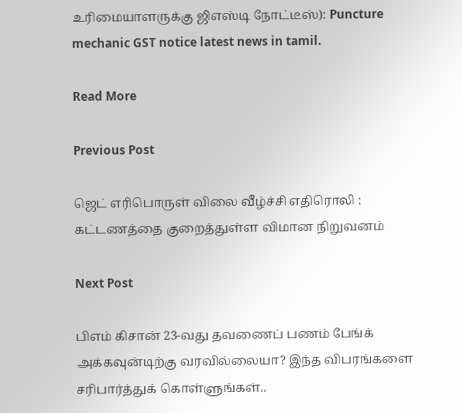உரிமையாளருக்கு ஜிஎஸ்டி நோட்டீஸ்): Puncture mechanic GST notice latest news in tamil.

Read More

Previous Post

ஜெட் எரிபொருள் விலை வீழ்ச்சி எதிரொலி : கட்டணத்தை குறைத்துள்ள விமான நிறுவனம்

Next Post

பிஎம் கிசான் 23-வது தவணைப் பணம் பேங்க் அக்கவுன்டிற்கு வரவில்லையா? இந்த விபரங்களை சரிபார்த்துக் கொள்ளுங்கள்..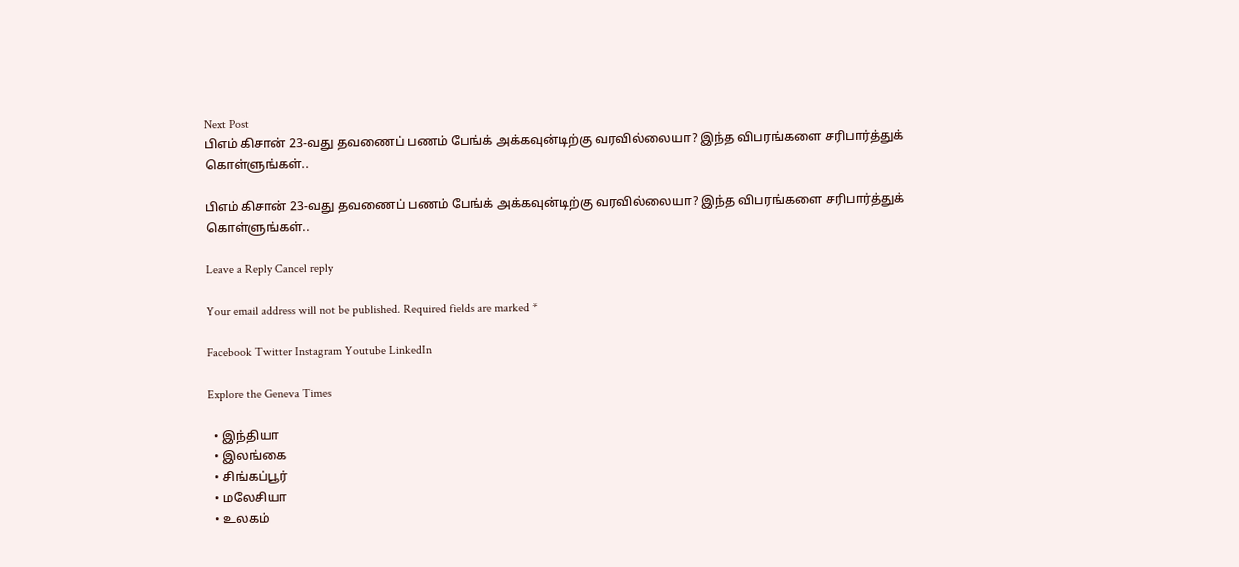Next Post
பிஎம் கிசான் 23-வது தவணைப் பணம் பேங்க் அக்கவுன்டிற்கு வரவில்லையா? இந்த விபரங்களை சரிபார்த்துக் கொள்ளுங்கள்..

பிஎம் கிசான் 23-வது தவணைப் பணம் பேங்க் அக்கவுன்டிற்கு வரவில்லையா? இந்த விபரங்களை சரிபார்த்துக் கொள்ளுங்கள்..

Leave a Reply Cancel reply

Your email address will not be published. Required fields are marked *

Facebook Twitter Instagram Youtube LinkedIn

Explore the Geneva Times

  • இந்தியா
  • இலங்கை
  • சிங்கப்பூர்
  • மலேசியா
  • உலகம்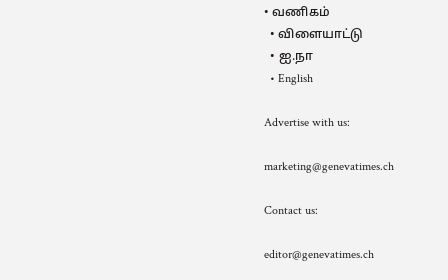• வணிகம்
  • விளையாட்டு
  • ஐ.நா
  • English

Advertise with us:

marketing@genevatimes.ch

Contact us:

editor@genevatimes.ch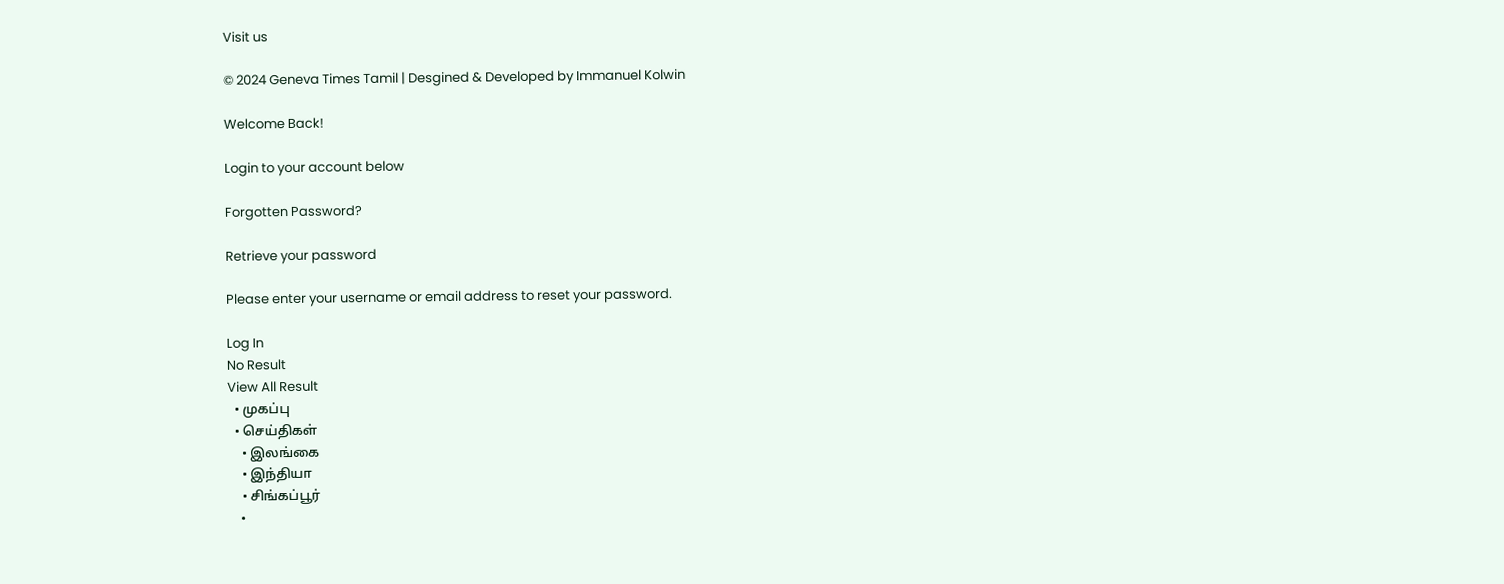Visit us

© 2024 Geneva Times Tamil | Desgined & Developed by Immanuel Kolwin

Welcome Back!

Login to your account below

Forgotten Password?

Retrieve your password

Please enter your username or email address to reset your password.

Log In
No Result
View All Result
  • முகப்பு
  • செய்திகள்
    • இலங்கை
    • இந்தியா
    • சிங்கப்பூர்
    •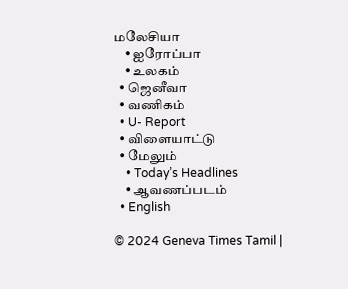மலேசியா
    • ஐரோப்பா
    • உலகம்
  • ஜெனீவா
  • வணிகம்
  • U- Report
  • விளையாட்டு
  • மேலும்
    • Today’s Headlines
    • ஆவணப்படம்
  • English

© 2024 Geneva Times Tamil |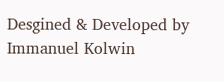Desgined & Developed by Immanuel Kolwin